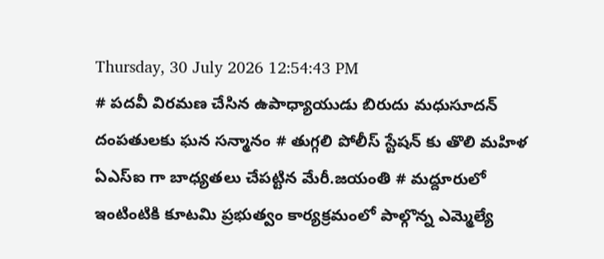Thursday, 30 July 2026 12:54:43 PM
# పదవీ విరమణ చేసిన ఉపాధ్యాయుడు బిరుదు మధుసూదన్ దంపతులకు ఘన సన్మానం # తుగ్గలి పోలీస్ స్టేషన్ కు తొలి మహిళ ఏఎస్ఐ గా బాధ్యతలు చేపట్టిన మేరీ.జయంతి # మద్దూరులో ఇంటింటికి కూటమి ప్రభుత్వం కార్యక్రమంలో పాల్గొన్న ఎమ్మెల్యే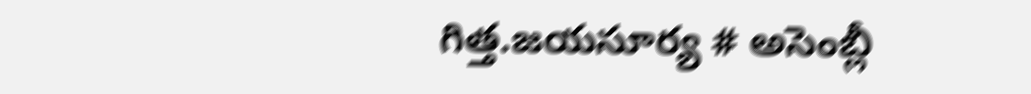గిత్త.జయసూర్య # అసెంబ్లీ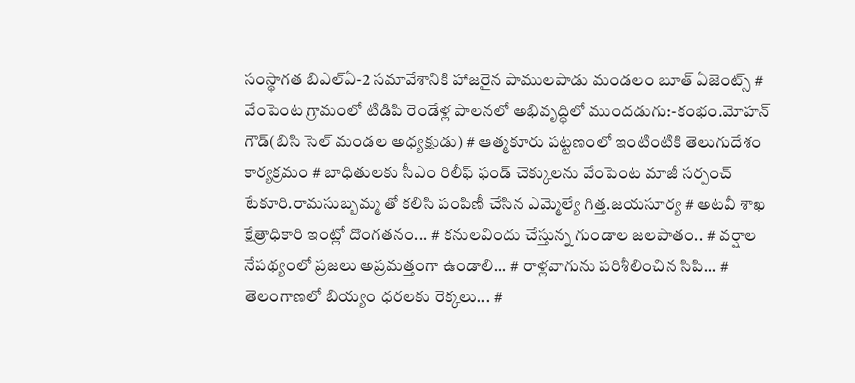సంస్థాగత బిఎల్ఏ-2 సమావేశానికి హాజరైన పాములపాడు మండలం బూత్ ఏజెంట్స్ # వేంపెంట గ్రామంలో టిడిపి రెండేళ్ల పాలనలో అభివృద్ధిలో ముందడుగు:-కంభం.మోహన్ గౌడ్(బిసి సెల్ మండల అధ్యక్షుడు) # ఆత్మకూరు పట్టణంలో ఇంటింటికి తెలుగుదేశం కార్యక్రమం # బాధితులకు సీఎం రిలీఫ్ ఫండ్ చెక్కులను వేంపెంట మాజీ సర్పంచ్ టేకూరి.రామసుబ్బమ్మ తో కలిసి పంపిణీ చేసిన ఎమ్మెల్యే గిత్త.జయసూర్య # అటవీ శాఖ క్షేత్రాధికారి ఇంట్లో దొంగతనం... # కనులవిందు చేస్తున్న గుండాల జలపాతం.. # వర్షాల నేపథ్యంలో ప్రజలు అప్రమత్తంగా ఉండాలి... # రాళ్లవాగును పరిశీలించిన సిపి... # తెలంగాణలో బియ్యం ధరలకు రెక్కలు... #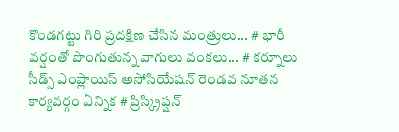కొండగట్టు గిరి ప్రదక్షిణ చేసిన మంత్రులు... # భారీ వర్షంతో పొంగుతున్న వాగులు వంకలు... # కర్నూలు సీడ్స్ ఎంప్లాయిస్ అసోసియేషన్ రెండవ నూతన కార్యవర్గం ఏన్నిక # ప్రిస్క్రిప్షన్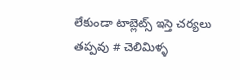లేకుండా టాబ్లెట్స్ ఇస్తె చర్యలు తప్పవు # చెలిమిళ్ళ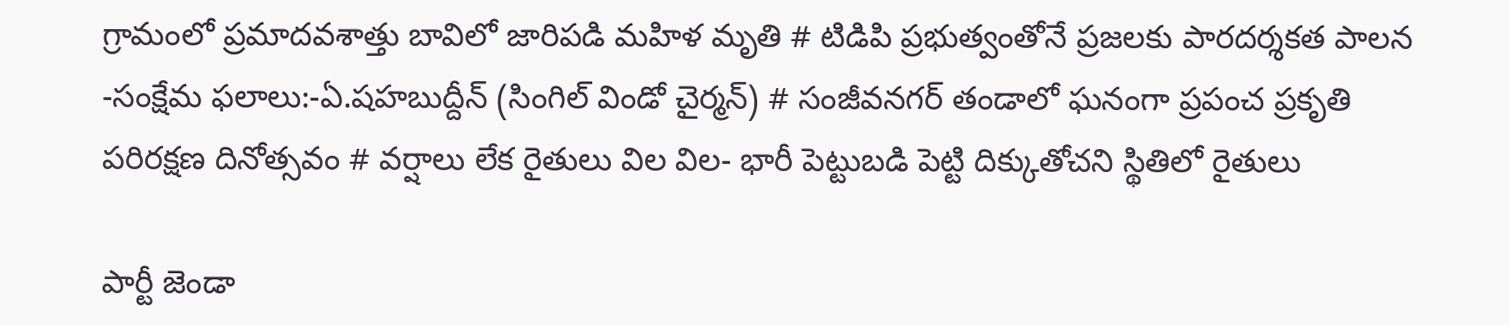గ్రామంలో ప్రమాదవశాత్తు బావిలో జారిపడి మహిళ మృతి # టిడిపి ప్రభుత్వంతోనే ప్రజలకు పారదర్శకత పాలన -సంక్షేమ ఫలాలు:-ఏ.షహబుద్దీన్ (సింగిల్ విండో చైర్మన్) # సంజీవనగర్ తండాలో ఘనంగా ప్రపంచ ప్రకృతి పరిరక్షణ దినోత్సవం # వర్షాలు లేక రైతులు విల విల- భారీ పెట్టుబడి పెట్టి దిక్కుతోచని స్థితిలో రైతులు

పార్టీ జెండా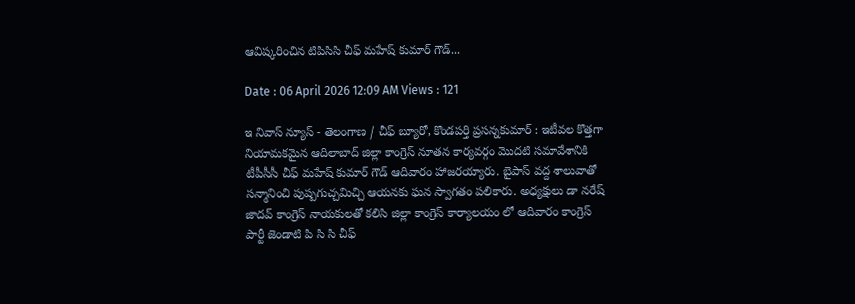ఆవిష్కరించిన టిపిసిసి చీఫ్ మహేష్ కుమార్ గౌడ్...

Date : 06 April 2026 12:09 AM Views : 121

ఇ నివాస్ న్యూస్ - తెలంగాణ / చీఫ్ బ్యూరో, కొండపర్తి ప్రసన్నకుమార్ : ఇటీవల కొత్తగా నియామకమైన ఆదిలాబాద్ జిల్లా కాంగ్రెస్ నూతన కార్యవర్గం మొదటి సమావేశానికి టీపీసీసీ చీఫ్ మహేష్ కుమార్ గౌడ్ ఆదివారం హాజరయ్యారు. బైపాస్ వద్ద శాలువాతో సన్మానించి పుష్పగుచ్చమిచ్చి ఆయనకు ఘన స్వాగతం పలికారు. అధ్యక్షులు డా నరేష్ జాదవ్ కాంగ్రెస్ నాయకులతో కలిసి జిల్లా కాంగ్రెస్ కార్యాలయం లో ఆదివారం కాంగ్రెస్ పార్టీ జెండాటి పి సి సి చీఫ్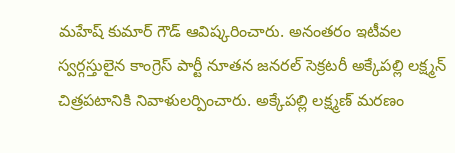మహేష్ కుమార్ గౌడ్ ఆవిష్కరించారు. అనంతరం ఇటీవల స్వర్గస్తులైన కాంగ్రెస్ పార్టీ నూతన జనరల్ సెక్రటరీ అక్కేపల్లి లక్ష్మన్ చిత్రపటానికి నివాళులర్పించారు. అక్కేపల్లి లక్ష్మణ్ మరణం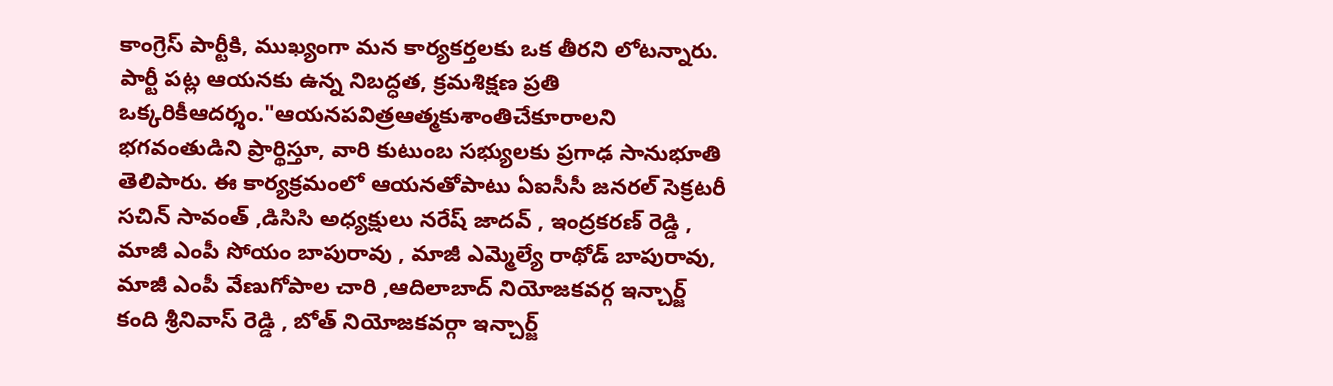కాంగ్రెస్ పార్టీకి, ముఖ్యంగా మన కార్యకర్తలకు ఒక తీరని లోటన్నారు. పార్టీ పట్ల ఆయనకు ఉన్న నిబద్ధత, క్రమశిక్షణ ప్రతి ఒక్కరికీఆదర్శం."ఆయనపవిత్రఆత్మకుశాంతిచేకూరాలని భగవంతుడిని ప్రార్థిస్తూ, వారి కుటుంబ సభ్యులకు ప్రగాఢ సానుభూతి తెలిపారు. ఈ కార్యక్రమంలో ఆయనతోపాటు ఏఐసీసీ జనరల్ సెక్రటరీ సచిన్ సావంత్ ,డిసిసి అధ్యక్షులు నరేష్ జాదవ్ , ఇంద్రకరణ్ రెడ్డి , మాజీ ఎంపీ సోయం బాపురావు , మాజీ ఎమ్మెల్యే రాథోడ్ బాపురావు, మాజీ ఎంపీ వేణుగోపాల చారి ,ఆదిలాబాద్ నియోజకవర్గ ఇన్చార్జ్ కంది శ్రీనివాస్ రెడ్డి , బోత్ నియోజకవర్గా ఇన్చార్జ్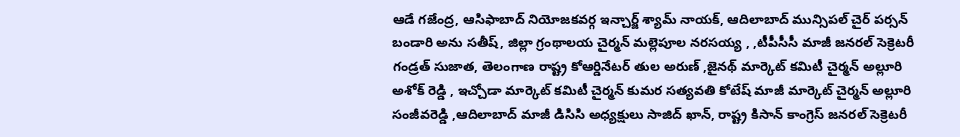ఆడే గజేంద్ర, ఆసిఫాబాద్ నియోజకవర్గ ఇన్చార్జ్ శ్యామ్ నాయక్, ఆదిలాబాద్ మున్సిపల్ చైర్ పర్సన్ బండారి అను సతీష్, జిల్లా గ్రంథాలయ చైర్మన్ మల్లెపూల నరసయ్య , ,టీపీసీసీ మాజీ జనరల్ సెక్రెటరీ గండ్రత్ సుజాత, తెలంగాణ రాష్ట్ర కోఆర్డినేటర్ తుల అరుణ్ ,జైనథ్ మార్కెట్ కమిటీ చైర్మన్ అల్లూరి అశోక్ రెడ్డి , ఇచ్చోడా మార్కెట్ కమిటీ చైర్మన్ కుమర సత్యవతి కోటేష్ మాజీ మార్కెట్ చైర్మన్ అల్లూరి సంజీవరెడ్డి ,ఆదిలాబాద్ మాజీ డిసిసి అధ్యక్షులు సాజిద్ ఖాన్, రాష్ట్ర కిసాన్ కాంగ్రెస్ జనరల్ సెక్రెటరీ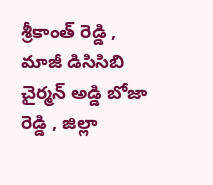శ్రీకాంత్ రెడ్డి , మాజీ డిసిసిబి చైర్మన్ అడ్డి బోజా రెడ్డి , జిల్లా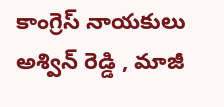కాంగ్రెస్ నాయకులు అశ్విన్ రెడ్డి , మాజీ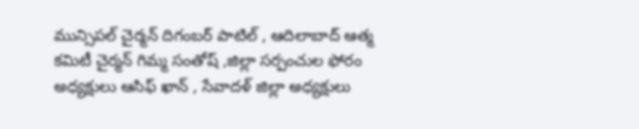మున్సిపల్ చైర్మన్ దిగంబర్ పాటిల్ , ఆదిలాబాద్ ఆత్మ కమిటీ చైర్మన్ గిమ్మ సంతోష్ ,జిల్లా సర్పంచుల ఫోరం అధ్యక్షులు ఆసిఫ్ ఖాన్ , సేవాదళ్ జిల్లా అధ్యక్షులు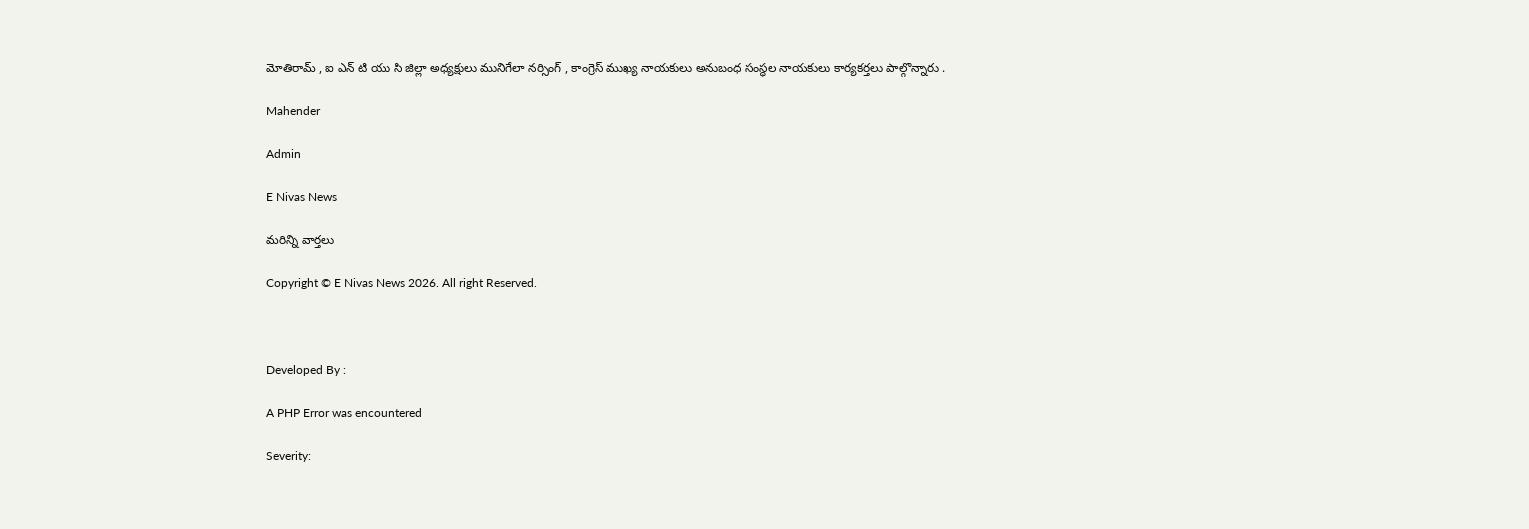మోతిరామ్ , ఐ ఎన్ టి యు సి జిల్లా అధ్యక్షులు మునిగేలా నర్సింగ్ , కాంగ్రెస్ ముఖ్య నాయకులు అనుబంధ సంస్థల నాయకులు కార్యకర్తలు పాల్గొన్నారు .

Mahender

Admin

E Nivas News

మరిన్ని వార్తలు

Copyright © E Nivas News 2026. All right Reserved.



Developed By :

A PHP Error was encountered

Severity: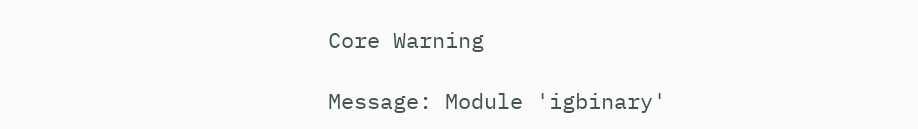Core Warning

Message: Module 'igbinary'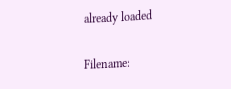already loaded

Filename: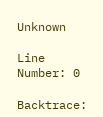Unknown

Line Number: 0

Backtrace: